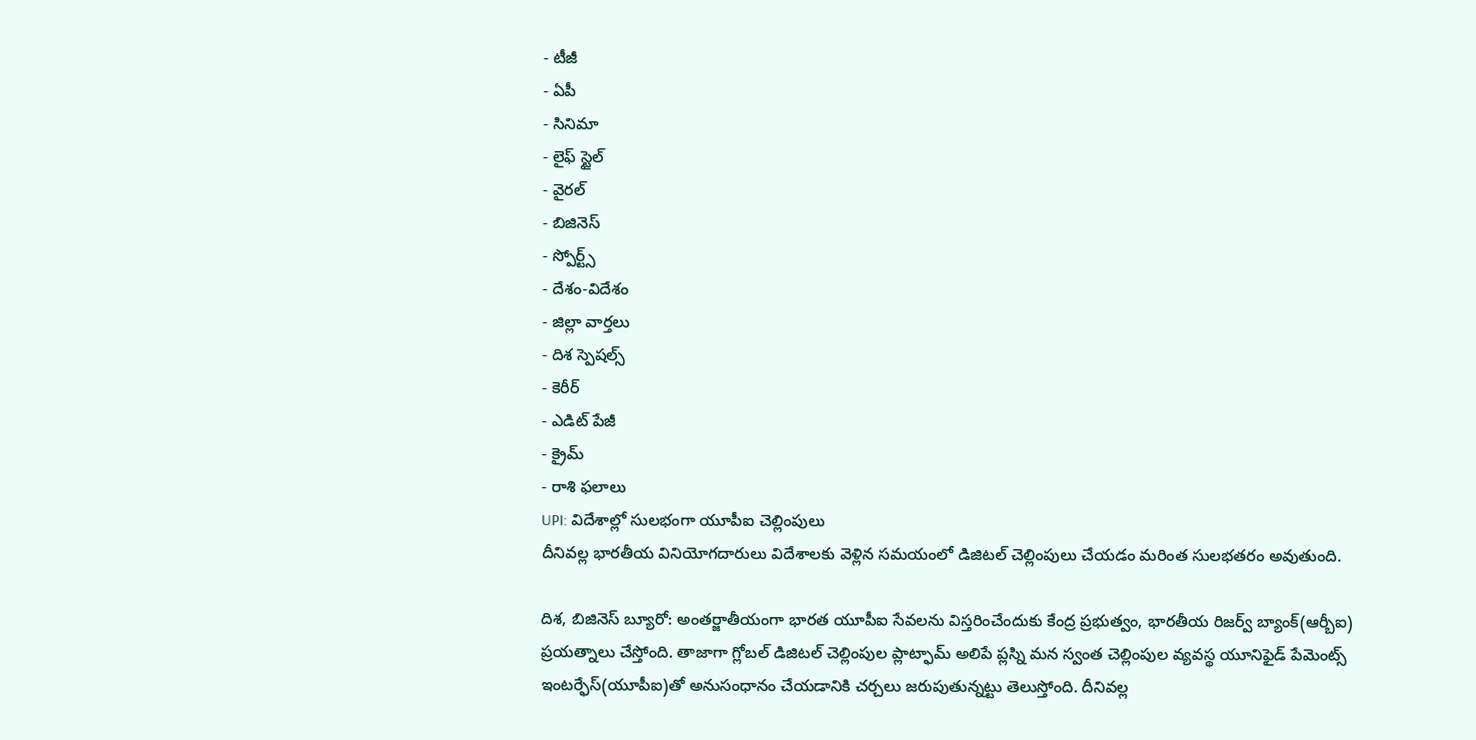- టీజీ
- ఏపీ
- సినిమా
- లైఫ్ స్టైల్
- వైరల్
- బిజినెస్
- స్పోర్ట్స్
- దేశం-విదేశం
- జిల్లా వార్తలు
- దిశ స్పెషల్స్
- కెరీర్
- ఎడిట్ పేజీ
- క్రైమ్
- రాశి ఫలాలు
UPI: విదేశాల్లో సులభంగా యూపీఐ చెల్లింపులు
దీనివల్ల భారతీయ వినియోగదారులు విదేశాలకు వెళ్లిన సమయంలో డిజిటల్ చెల్లింపులు చేయడం మరింత సులభతరం అవుతుంది.

దిశ, బిజినెస్ బ్యూరో: అంతర్జాతీయంగా భారత యూపీఐ సేవలను విస్తరించేందుకు కేంద్ర ప్రభుత్వం, భారతీయ రిజర్వ్ బ్యాంక్(ఆర్బీఐ) ప్రయత్నాలు చేస్తోంది. తాజాగా గ్లోబల్ డిజిటల్ చెల్లింపుల ప్లాట్ఫామ్ అలిపే ప్లస్ని మన స్వంత చెల్లింపుల వ్యవస్థ యూనిఫైడ్ పేమెంట్స్ ఇంటర్ఫేస్(యూపీఐ)తో అనుసంధానం చేయడానికి చర్చలు జరుపుతున్నట్టు తెలుస్తోంది. దీనివల్ల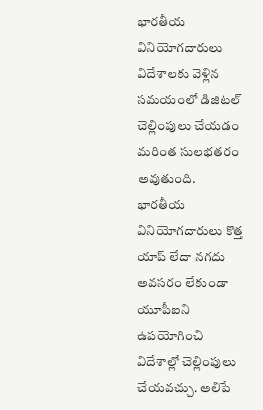భారతీయ వినియోగదారులు విదేశాలకు వెళ్లిన సమయంలో డిజిటల్ చెల్లింపులు చేయడం మరింత సులభతరం అవుతుంది. భారతీయ వినియోగదారులు కొత్త యాప్ లేదా నగదు అవసరం లేకుండా యూపీఐని ఉపయోగించి విదేశాల్లో చెల్లింపులు చేయవచ్చు. అలిపే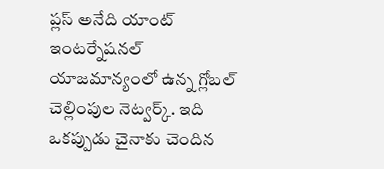ప్లస్ అనేది యాంట్ ఇంటర్నేషనల్ యాజమాన్యంలో ఉన్న గ్లోబల్ చెల్లింపుల నెట్వర్క్. ఇది ఒకప్పుడు చైనాకు చెందిన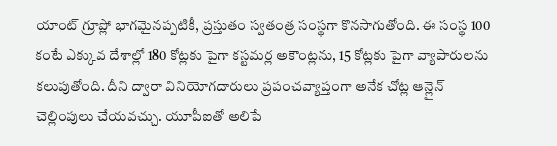యాంట్ గ్రూప్లో భాగమైనప్పటికీ, ప్రస్తుతం స్వతంత్ర సంస్థగా కొనసాగుతోంది. ఈ సంస్థ 100 కంటే ఎక్కువ దేశాల్లో 180 కోట్లకు పైగా కస్టమర్ల అకౌంట్లను, 15 కోట్లకు పైగా వ్యాపారులను కలుపుతోంది. దీని ద్వారా వినియోగదారులు ప్రపంచవ్యాప్తంగా అనేక చోట్ల ఆన్లైన్ చెల్లింపులు చేయవచ్చు. యూపీఐతో అలిపే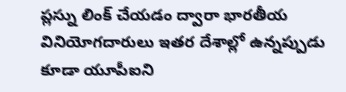ప్లస్ను లింక్ చేయడం ద్వారా భారతీయ వినియోగదారులు ఇతర దేశాల్లో ఉన్నప్పుడు కూడా యూపీఐని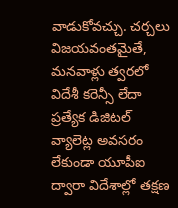వాడుకోవచ్చు. చర్చలు విజయవంతమైతే, మనవాళ్లు త్వరలో విదేశీ కరెన్సీ లేదా ప్రత్యేక డిజిటల్ వ్యాలెట్ల అవసరం లేకుండా యూపీఐ ద్వారా విదేశాల్లో తక్షణ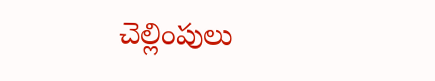చెల్లింపులు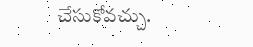చేసుకోవచ్చు.